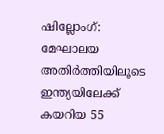ഷില്ലോംഗ്: മേഘാലയ അതിർത്തിയിലൂടെ ഇന്ത്യയിലേക്ക് കയറിയ 55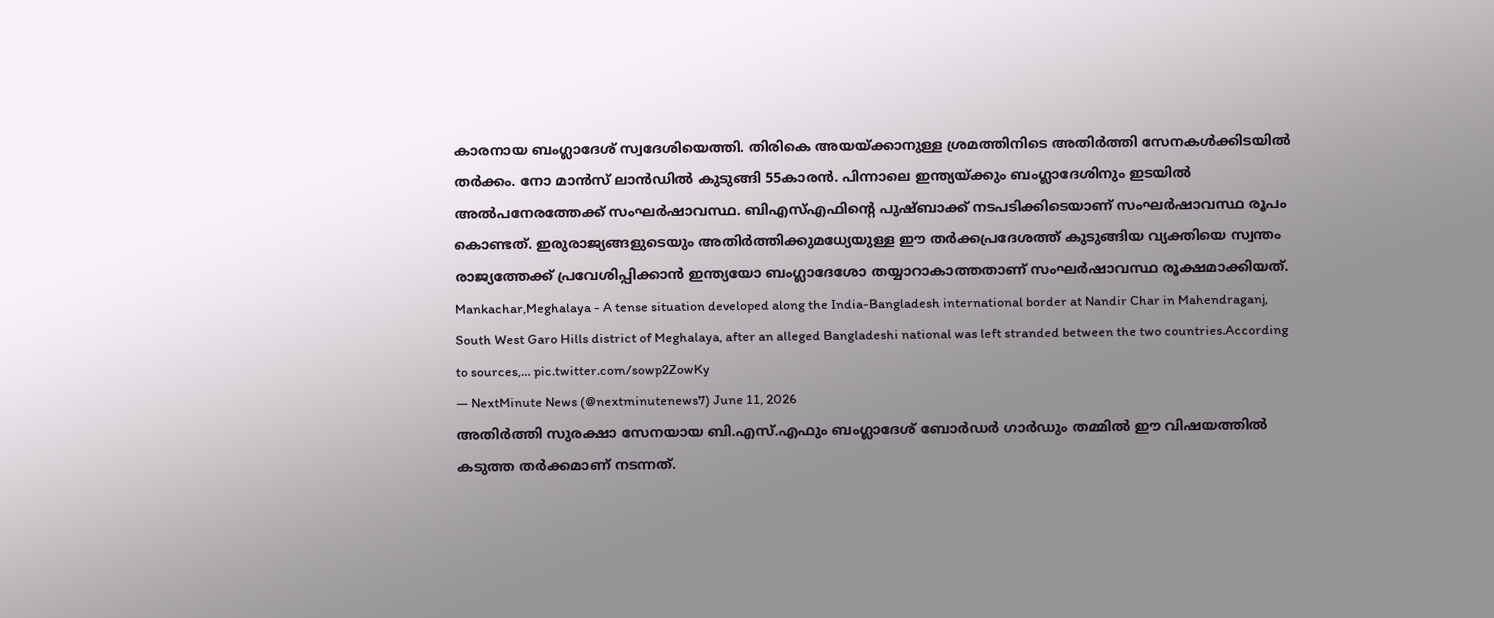കാരനായ ബംഗ്ലാദേശ് സ്വദേശിയെത്തി. തിരികെ അയയ്ക്കാനുള്ള ശ്രമത്തിനിടെ അതിർത്തി സേനകൾക്കിടയിൽ തർക്കം. നോ മാൻസ് ലാൻഡിൽ കുടുങ്ങി 55കാരൻ. പിന്നാലെ ഇന്ത്യയ്ക്കും ബംഗ്ലാദേശിനും ഇടയിൽ അൽപനേരത്തേക്ക് സംഘർഷാവസ്ഥ. ബിഎസ്എഫിന്റെ പുഷ്ബാക്ക് നടപടിക്കിടെയാണ് സംഘർഷാവസ്ഥ രൂപം കൊണ്ടത്. ഇരുരാജ്യങ്ങളുടെയും അതിർത്തിക്കുമധ്യേയുള്ള ഈ തർക്കപ്രദേശത്ത് കുടുങ്ങിയ വ്യക്തിയെ സ്വന്തം രാജ്യത്തേക്ക് പ്രവേശിപ്പിക്കാൻ ഇന്ത്യയോ ബംഗ്ലാദേശോ തയ്യാറാകാത്തതാണ് സംഘർഷാവസ്ഥ രൂക്ഷമാക്കിയത്.
Mankachar,Meghalaya - A tense situation developed along the India-Bangladesh international border at Nandir Char in Mahendraganj, South West Garo Hills district of Meghalaya, after an alleged Bangladeshi national was left stranded between the two countries.According to sources,… pic.twitter.com/sowp2ZowKy
— NextMinute News (@nextminutenews7) June 11, 2026
അതിർത്തി സുരക്ഷാ സേനയായ ബി.എസ്.എഫും ബംഗ്ലാദേശ് ബോർഡർ ഗാർഡും തമ്മിൽ ഈ വിഷയത്തിൽ കടുത്ത തർക്കമാണ് നടന്നത്.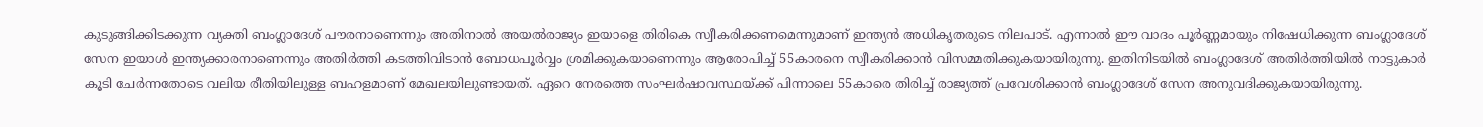കുടുങ്ങിക്കിടക്കുന്ന വ്യക്തി ബംഗ്ലാദേശ് പൗരനാണെന്നും അതിനാൽ അയൽരാജ്യം ഇയാളെ തിരികെ സ്വീകരിക്കണമെന്നുമാണ് ഇന്ത്യൻ അധികൃതരുടെ നിലപാട്. എന്നാൽ ഈ വാദം പൂർണ്ണമായും നിഷേധിക്കുന്ന ബംഗ്ലാദേശ് സേന ഇയാൾ ഇന്ത്യക്കാരനാണെന്നും അതിർത്തി കടത്തിവിടാൻ ബോധപൂർവ്വം ശ്രമിക്കുകയാണെന്നും ആരോപിച്ച് 55കാരനെ സ്വീകരിക്കാൻ വിസമ്മതിക്കുകയായിരുന്നു. ഇതിനിടയിൽ ബംഗ്ലാദേശ് അതിർത്തിയിൽ നാട്ടുകാർ കൂടി ചേർന്നതോടെ വലിയ രീതിയിലുള്ള ബഹളമാണ് മേഖലയിലുണ്ടായത്. ഏറെ നേരത്തെ സംഘർഷാവസ്ഥയ്ക്ക് പിന്നാലെ 55കാരെ തിരിച്ച് രാജ്യത്ത് പ്രവേശിക്കാൻ ബംഗ്ലാദേശ് സേന അനുവദിക്കുകയായിരുന്നു.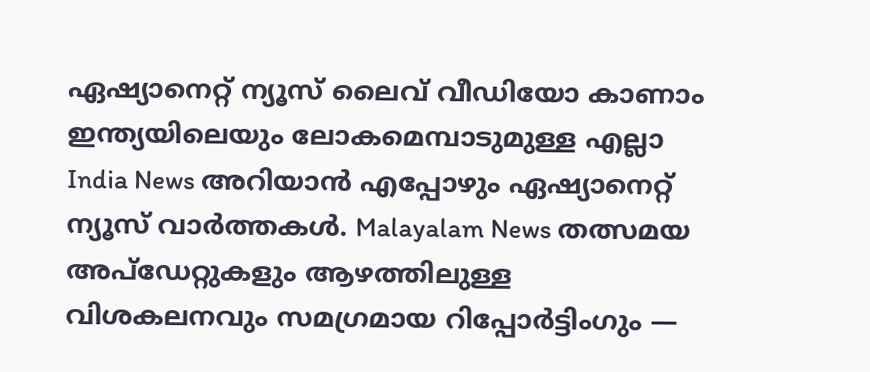ഏഷ്യാനെറ്റ് ന്യൂസ് ലൈവ് വീഡിയോ കാണാം
ഇന്ത്യയിലെയും ലോകമെമ്പാടുമുള്ള എല്ലാ India News അറിയാൻ എപ്പോഴും ഏഷ്യാനെറ്റ് ന്യൂസ് വാർത്തകൾ. Malayalam News തത്സമയ അപ്ഡേറ്റുകളും ആഴത്തിലുള്ള വിശകലനവും സമഗ്രമായ റിപ്പോർട്ടിംഗും —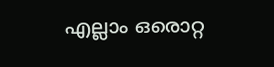എല്ലാം ഒരൊറ്റ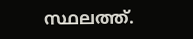സ്ഥലത്ത്.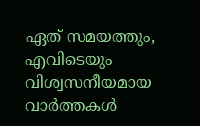ഏത് സമയത്തും, എവിടെയും വിശ്വസനീയമായ വാർത്തകൾ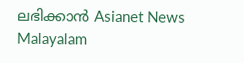ലഭിക്കാൻ Asianet News Malayalam